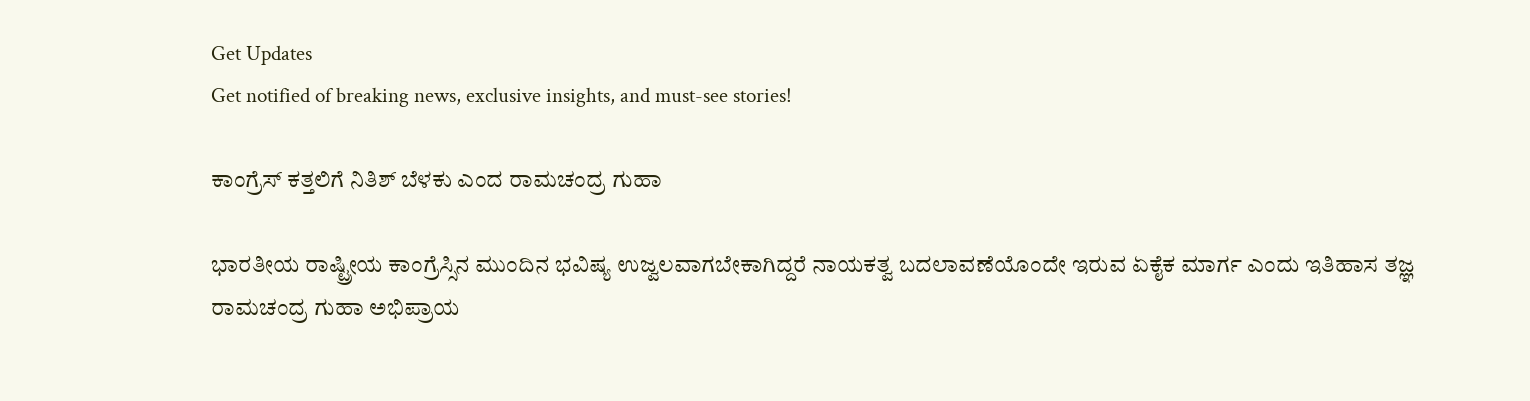Get Updates
Get notified of breaking news, exclusive insights, and must-see stories!

ಕಾಂಗ್ರೆಸ್ ಕತ್ತಲಿಗೆ ನಿತಿಶ್ ಬೆಳಕು ಎಂದ ರಾಮಚಂದ್ರ ಗುಹಾ

ಭಾರತೀಯ ರಾಷ್ಟ್ರೀಯ ಕಾಂಗ್ರೆಸ್ಸಿನ ಮುಂದಿನ ಭವಿಷ್ಯ ಉಜ್ವಲವಾಗಬೇಕಾಗಿದ್ದರೆ ನಾಯಕತ್ವ ಬದಲಾವಣೆಯೊಂದೇ ಇರುವ ಏಕೈಕ ಮಾರ್ಗ ಎಂದು ಇತಿಹಾಸ ತಜ್ಞ ರಾಮಚಂದ್ರ ಗುಹಾ ಅಭಿಪ್ರಾಯ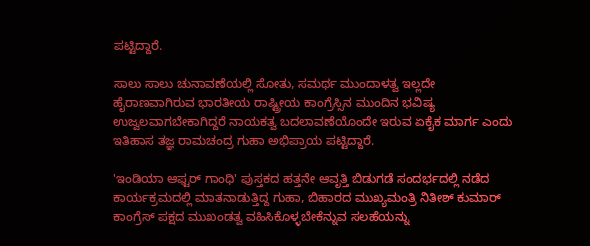ಪಟ್ಟಿದ್ದಾರೆ.

ಸಾಲು ಸಾಲು ಚುನಾವಣೆಯಲ್ಲಿ ಸೋತು, ಸಮರ್ಥ ಮುಂದಾಳತ್ವ ಇಲ್ಲದೇ ಹೈರಾಣವಾಗಿರುವ ಭಾರತೀಯ ರಾಷ್ಟ್ರೀಯ ಕಾಂಗ್ರೆಸ್ಸಿನ ಮುಂದಿನ ಭವಿಷ್ಯ ಉಜ್ವಲವಾಗಬೇಕಾಗಿದ್ದರೆ ನಾಯಕತ್ವ ಬದಲಾವಣೆಯೊಂದೇ ಇರುವ ಏಕೈಕ ಮಾರ್ಗ ಎಂದು ಇತಿಹಾಸ ತಜ್ಞ ರಾಮಚಂದ್ರ ಗುಹಾ ಅಭಿಪ್ರಾಯ ಪಟ್ಟಿದ್ದಾರೆ.

'ಇಂಡಿಯಾ ಆಫ್ಟರ್ ಗಾಂಧಿ' ಪುಸ್ತಕದ ಹತ್ತನೇ ಆವೃತ್ತಿ ಬಿಡುಗಡೆ ಸಂದರ್ಭದಲ್ಲಿ ನಡೆದ ಕಾರ್ಯಕ್ರಮದಲ್ಲಿ ಮಾತನಾಡುತ್ತಿದ್ದ ಗುಹಾ, ಬಿಹಾರದ ಮುಖ್ಯಮಂತ್ರಿ ನಿತೀಶ್ ಕುಮಾರ್ ಕಾಂಗ್ರೆಸ್ ಪಕ್ಷದ ಮುಖಂಡತ್ವ ವಹಿಸಿಕೊಳ್ಳಬೇಕೆನ್ನುವ ಸಲಹೆಯನ್ನು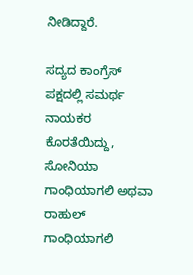ನೀಡಿದ್ದಾರೆ.

ಸದ್ಯದ ಕಾಂಗ್ರೆಸ್ ಪಕ್ಷದಲ್ಲಿ ಸಮರ್ಥ ನಾಯಕರ ಕೊರತೆಯಿದ್ದು, ಸೋನಿಯಾ ಗಾಂಧಿಯಾಗಲಿ ಅಥವಾ ರಾಹುಲ್ ಗಾಂಧಿಯಾಗಲಿ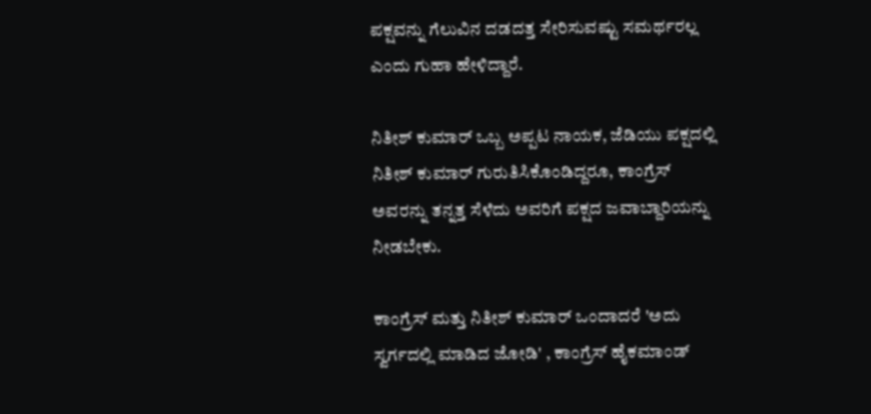ಪಕ್ಷವನ್ನು ಗೆಲುವಿನ ದಡದತ್ತ ಸೇರಿಸುವಷ್ಟು ಸಮರ್ಥರಲ್ಲ ಎಂದು ಗುಹಾ ಹೇಳಿದ್ದಾರೆ.

ನಿತೀಶ್ ಕುಮಾರ್ ಒಬ್ಬ ಅಪ್ಪಟ ನಾಯಕ, ಜೆಡಿಯು ಪಕ್ಷದಲ್ಲಿ ನಿತೀಶ್ ಕುಮಾರ್ ಗುರುತಿಸಿಕೊಂಡಿದ್ದರೂ, ಕಾಂಗ್ರೆಸ್ ಅವರನ್ನು ತನ್ನತ್ತ ಸೆಳೆದು ಅವರಿಗೆ ಪಕ್ಷದ ಜವಾಬ್ದಾರಿಯನ್ನು ನೀಡಬೇಕು.

ಕಾಂಗ್ರೆಸ್ ಮತ್ತು ನಿತೀಶ್ ಕುಮಾರ್ ಒಂದಾದರೆ 'ಅದು ಸ್ವರ್ಗದಲ್ಲಿ ಮಾಡಿದ ಜೋಡಿ' , ಕಾಂಗ್ರೆಸ್ ಹೈಕಮಾಂಡ್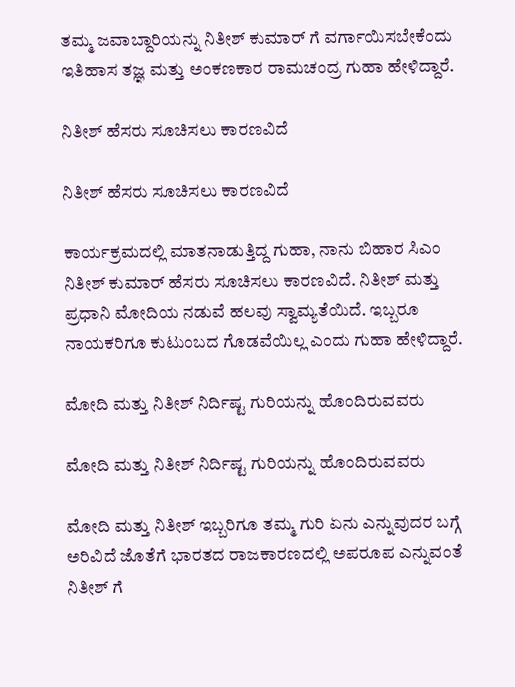ತಮ್ಮ ಜವಾಬ್ದಾರಿಯನ್ನು ನಿತೀಶ್ ಕುಮಾರ್ ಗೆ ವರ್ಗಾಯಿಸಬೇಕೆಂದು ಇತಿಹಾಸ ತಜ್ಞ ಮತ್ತು ಅಂಕಣಕಾರ ರಾಮಚಂದ್ರ ಗುಹಾ ಹೇಳಿದ್ದಾರೆ.

ನಿತೀಶ್ ಹೆಸರು ಸೂಚಿಸಲು ಕಾರಣವಿದೆ

ನಿತೀಶ್ ಹೆಸರು ಸೂಚಿಸಲು ಕಾರಣವಿದೆ

ಕಾರ್ಯಕ್ರಮದಲ್ಲಿ ಮಾತನಾಡುತ್ತಿದ್ದ ಗುಹಾ, ನಾನು ಬಿಹಾರ ಸಿಎಂ ನಿತೀಶ್ ಕುಮಾರ್ ಹೆಸರು ಸೂಚಿಸಲು ಕಾರಣವಿದೆ. ನಿತೀಶ್ ಮತ್ತು ಪ್ರಧಾನಿ ಮೋದಿಯ ನಡುವೆ ಹಲವು ಸ್ವಾಮ್ಯತೆಯಿದೆ. ಇಬ್ಬರೂ ನಾಯಕರಿಗೂ ಕುಟುಂಬದ ಗೊಡವೆಯಿಲ್ಲ ಎಂದು ಗುಹಾ ಹೇಳಿದ್ದಾರೆ.

ಮೋದಿ ಮತ್ತು ನಿತೀಶ್ ನಿರ್ದಿಷ್ಟ ಗುರಿಯನ್ನು ಹೊಂದಿರುವವರು

ಮೋದಿ ಮತ್ತು ನಿತೀಶ್ ನಿರ್ದಿಷ್ಟ ಗುರಿಯನ್ನು ಹೊಂದಿರುವವರು

ಮೋದಿ ಮತ್ತು ನಿತೀಶ್ ಇಬ್ಬರಿಗೂ ತಮ್ಮ ಗುರಿ ಏನು ಎನ್ನುವುದರ ಬಗ್ಗೆ ಅರಿವಿದೆ ಜೊತೆಗೆ ಭಾರತದ ರಾಜಕಾರಣದಲ್ಲಿ ಅಪರೂಪ ಎನ್ನುವಂತೆ ನಿತೀಶ್ ಗೆ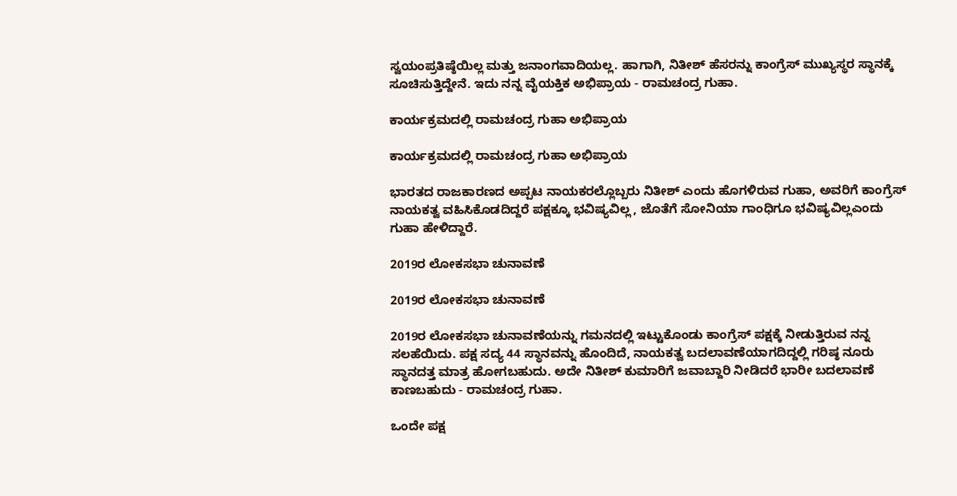ಸ್ವಯಂಪ್ರತಿಷ್ಠೆಯಿಲ್ಲ ಮತ್ತು ಜನಾಂಗವಾದಿಯಲ್ಲ. ಹಾಗಾಗಿ, ನಿತೀಶ್ ಹೆಸರನ್ನು ಕಾಂಗ್ರೆಸ್ ಮುಖ್ಯಸ್ಥರ ಸ್ಥಾನಕ್ಕೆ ಸೂಚಿಸುತ್ತಿದ್ದೇನೆ. ಇದು ನನ್ನ ವೈಯಕ್ತಿಕ ಅಭಿಪ್ರಾಯ - ರಾಮಚಂದ್ರ ಗುಹಾ.

ಕಾರ್ಯಕ್ರಮದಲ್ಲಿ ರಾಮಚಂದ್ರ ಗುಹಾ ಅಭಿಪ್ರಾಯ

ಕಾರ್ಯಕ್ರಮದಲ್ಲಿ ರಾಮಚಂದ್ರ ಗುಹಾ ಅಭಿಪ್ರಾಯ

ಭಾರತದ ರಾಜಕಾರಣದ ಅಪ್ಪಟ ನಾಯಕರಲ್ಲೊಬ್ಬರು ನಿತೀಶ್ ಎಂದು ಹೊಗಳಿರುವ ಗುಹಾ, ಅವರಿಗೆ ಕಾಂಗ್ರೆಸ್ ನಾಯಕತ್ವ ವಹಿಸಿಕೊಡದಿದ್ದರೆ ಪಕ್ಷಕ್ಕೂ ಭವಿಷ್ಯವಿಲ್ಲ, ಜೊತೆಗೆ ಸೋನಿಯಾ ಗಾಂಧಿಗೂ ಭವಿಷ್ಯವಿಲ್ಲಎಂದು ಗುಹಾ ಹೇಳಿದ್ದಾರೆ.

2019ರ ಲೋಕಸಭಾ ಚುನಾವಣೆ

2019ರ ಲೋಕಸಭಾ ಚುನಾವಣೆ

2019ರ ಲೋಕಸಭಾ ಚುನಾವಣೆಯನ್ನು ಗಮನದಲ್ಲಿ ಇಟ್ಟುಕೊಂಡು ಕಾಂಗ್ರೆಸ್ ಪಕ್ಷಕ್ಕೆ ನೀಡುತ್ತಿರುವ ನನ್ನ ಸಲಹೆಯಿದು. ಪಕ್ಷ ಸದ್ಯ 44 ಸ್ಥಾನವನ್ನು ಹೊಂದಿದೆ, ನಾಯಕತ್ವ ಬದಲಾವಣೆಯಾಗದಿದ್ದಲ್ಲಿ ಗರಿಷ್ಠ ನೂರು ಸ್ಥಾನದತ್ತ ಮಾತ್ರ ಹೋಗಬಹುದು. ಅದೇ ನಿತೀಶ್ ಕುಮಾರಿಗೆ ಜವಾಬ್ದಾರಿ ನೀಡಿದರೆ ಭಾರೀ ಬದಲಾವಣೆ ಕಾಣಬಹುದು - ರಾಮಚಂದ್ರ ಗುಹಾ.

ಒಂದೇ ಪಕ್ಷ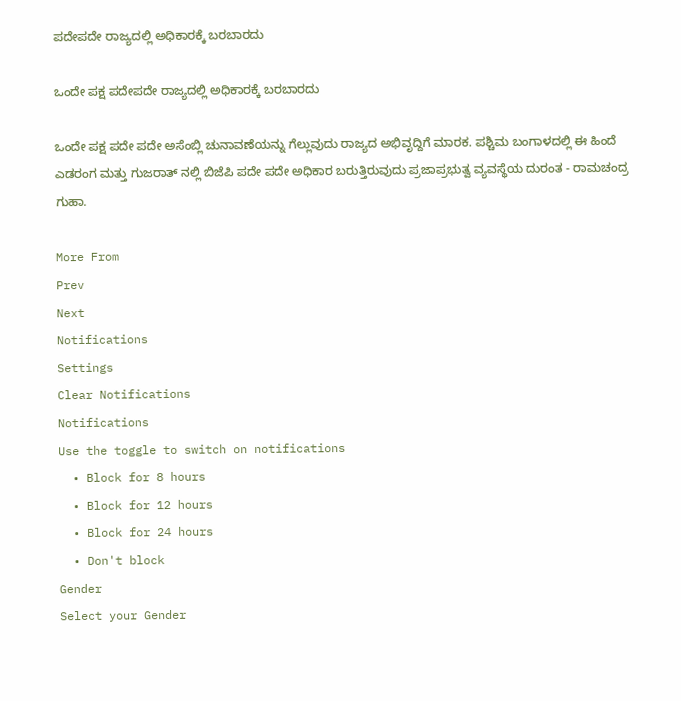ಪದೇಪದೇ ರಾಜ್ಯದಲ್ಲಿ ಅಧಿಕಾರಕ್ಕೆ ಬರಬಾರದು

ಒಂದೇ ಪಕ್ಷ ಪದೇಪದೇ ರಾಜ್ಯದಲ್ಲಿ ಅಧಿಕಾರಕ್ಕೆ ಬರಬಾರದು

ಒಂದೇ ಪಕ್ಷ ಪದೇ ಪದೇ ಅಸೆಂಬ್ಲಿ ಚುನಾವಣೆಯನ್ನು ಗೆಲ್ಲುವುದು ರಾಜ್ಯದ ಅಭಿವೃದ್ದಿಗೆ ಮಾರಕ. ಪಶ್ಚಿಮ ಬಂಗಾಳದಲ್ಲಿ ಈ ಹಿಂದೆ ಎಡರಂಗ ಮತ್ತು ಗುಜರಾತ್ ನಲ್ಲಿ ಬಿಜೆಪಿ ಪದೇ ಪದೇ ಅಧಿಕಾರ ಬರುತ್ತಿರುವುದು ಪ್ರಜಾಪ್ರಭುತ್ವ ವ್ಯವಸ್ಥೆಯ ದುರಂತ - ರಾಮಚಂದ್ರ ಗುಹಾ.

More From
Prev
Next
Notifications
Settings
Clear Notifications
Notifications
Use the toggle to switch on notifications
  • Block for 8 hours
  • Block for 12 hours
  • Block for 24 hours
  • Don't block
Gender
Select your Gender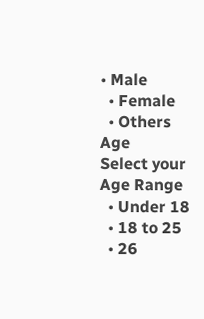• Male
  • Female
  • Others
Age
Select your Age Range
  • Under 18
  • 18 to 25
  • 26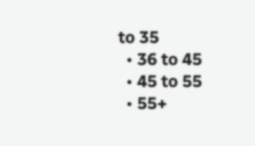to 35
  • 36 to 45
  • 45 to 55
  • 55+